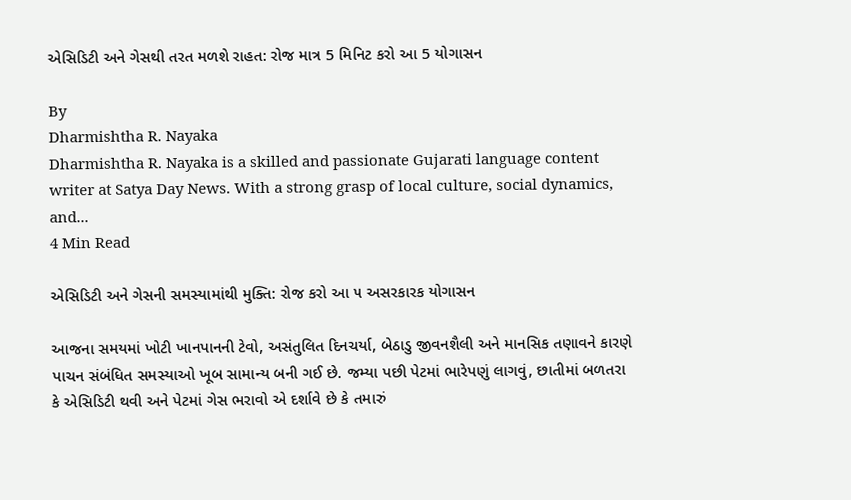એસિડિટી અને ગેસથી તરત મળશે રાહત: રોજ માત્ર 5 મિનિટ કરો આ 5 યોગાસન

By
Dharmishtha R. Nayaka
Dharmishtha R. Nayaka is a skilled and passionate Gujarati language content writer at Satya Day News. With a strong grasp of local culture, social dynamics, and...
4 Min Read

એસિડિટી અને ગેસની સમસ્યામાંથી મુક્તિ: રોજ કરો આ ૫ અસરકારક યોગાસન

આજના સમયમાં ખોટી ખાનપાનની ટેવો, અસંતુલિત દિનચર્યા, બેઠાડુ જીવનશૈલી અને માનસિક તણાવને કારણે પાચન સંબંધિત સમસ્યાઓ ખૂબ સામાન્ય બની ગઈ છે. જમ્યા પછી પેટમાં ભારેપણું લાગવું, છાતીમાં બળતરા કે એસિડિટી થવી અને પેટમાં ગેસ ભરાવો એ દર્શાવે છે કે તમારું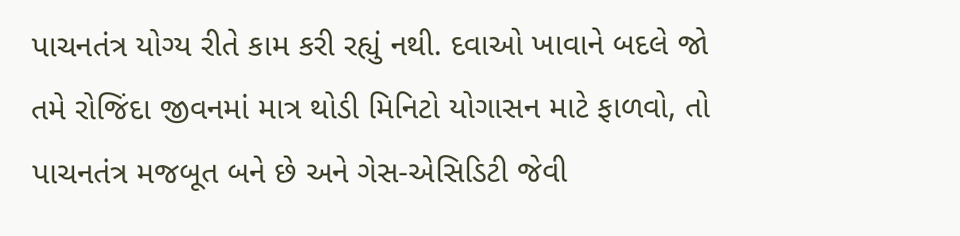પાચનતંત્ર યોગ્ય રીતે કામ કરી રહ્યું નથી. દવાઓ ખાવાને બદલે જો તમે રોજિંદા જીવનમાં માત્ર થોડી મિનિટો યોગાસન માટે ફાળવો, તો પાચનતંત્ર મજબૂત બને છે અને ગેસ-એસિડિટી જેવી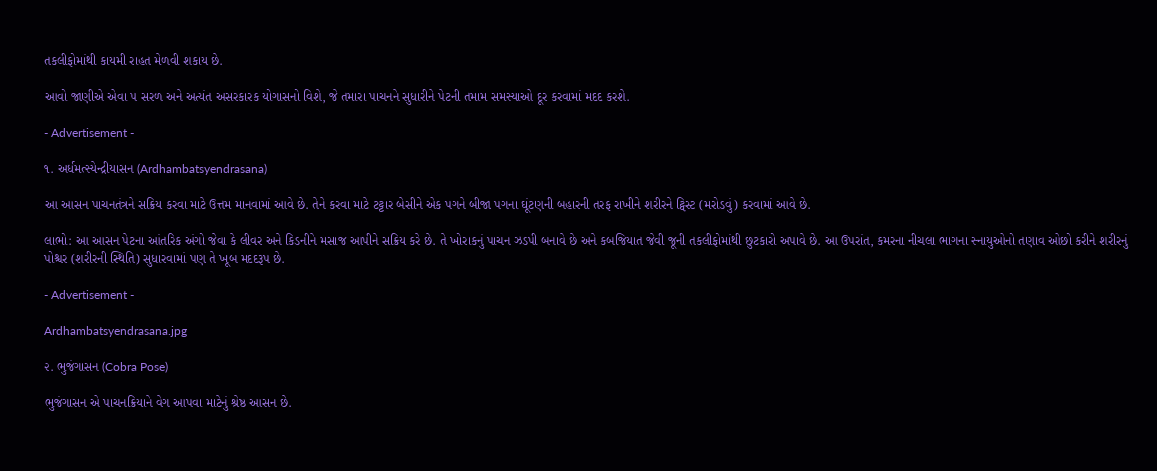તકલીફોમાંથી કાયમી રાહત મેળવી શકાય છે.

આવો જાણીએ એવા ૫ સરળ અને અત્યંત અસરકારક યોગાસનો વિશે, જે તમારા પાચનને સુધારીને પેટની તમામ સમસ્યાઓ દૂર કરવામાં મદદ કરશે.

- Advertisement -

૧. અર્ધમત્સ્યેન્દ્રીયાસન (Ardhambatsyendrasana)

આ આસન પાચનતંત્રને સક્રિય કરવા માટે ઉત્તમ માનવામાં આવે છે. તેને કરવા માટે ટટ્ટાર બેસીને એક પગને બીજા પગના ઘૂંટણની બહારની તરફ રાખીને શરીરને ટ્વિસ્ટ (મરોડવું) કરવામાં આવે છે.

લાભો: આ આસન પેટના આંતરિક અંગો જેવા કે લીવર અને કિડનીને મસાજ આપીને સક્રિય કરે છે. તે ખોરાકનું પાચન ઝડપી બનાવે છે અને કબજિયાત જેવી જૂની તકલીફોમાંથી છુટકારો અપાવે છે. આ ઉપરાંત, કમરના નીચલા ભાગના સ્નાયુઓનો તણાવ ઓછો કરીને શરીરનું પોશ્ચર (શરીરની સ્થિતિ) સુધારવામાં પણ તે ખૂબ મદદરૂપ છે.

- Advertisement -

Ardhambatsyendrasana.jpg

૨. ભુજંગાસન (Cobra Pose)

ભુજંગાસન એ પાચનક્રિયાને વેગ આપવા માટેનું શ્રેષ્ઠ આસન છે.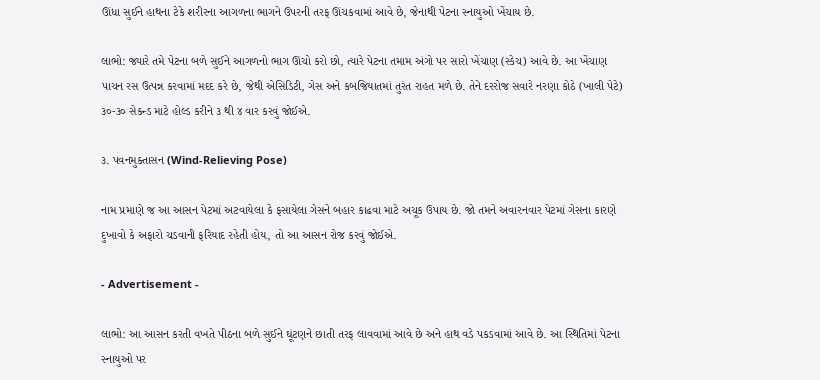ઊંધા સુઈને હાથના ટેકે શરીરના આગળના ભાગને ઉપરની તરફ ઊંચકવામાં આવે છે, જેનાથી પેટના સ્નાયુઓ ખેંચાય છે.

લાભો: જ્યારે તમે પેટના બળે સુઈને આગળનો ભાગ ઊંચો કરો છો, ત્યારે પેટના તમામ અંગો પર સારો ખેંચાણ (સ્કેચ) આવે છે. આ ખેંચાણ પાચન રસ ઉત્પન્ન કરવામાં મદદ કરે છે, જેથી એસિડિટી, ગેસ અને કબજિયાતમાં તુરંત રાહત મળે છે. તેને દરરોજ સવારે નરણા કોઠે (ખાલી પેટે) ૩૦-૩૦ સેકન્ડ માટે હોલ્ડ કરીને ૩ થી ૪ વાર કરવું જોઈએ.

૩. પવનમુક્તાસન (Wind-Relieving Pose)

નામ પ્રમાણે જ આ આસન પેટમાં અટવાયેલા કે ફસાયેલા ગેસને બહાર કાઢવા માટે અચૂક ઉપાય છે. જો તમને અવારનવાર પેટમાં ગેસના કારણે દુખાવો કે અફારો ચડવાની ફરિયાદ રહેતી હોય, તો આ આસન રોજ કરવું જોઈએ.

- Advertisement -

લાભો: આ આસન કરતી વખતે પીઠના બળે સુઈને ઘૂંટણને છાતી તરફ લાવવામાં આવે છે અને હાથ વડે પકડવામાં આવે છે. આ સ્થિતિમાં પેટના સ્નાયુઓ પર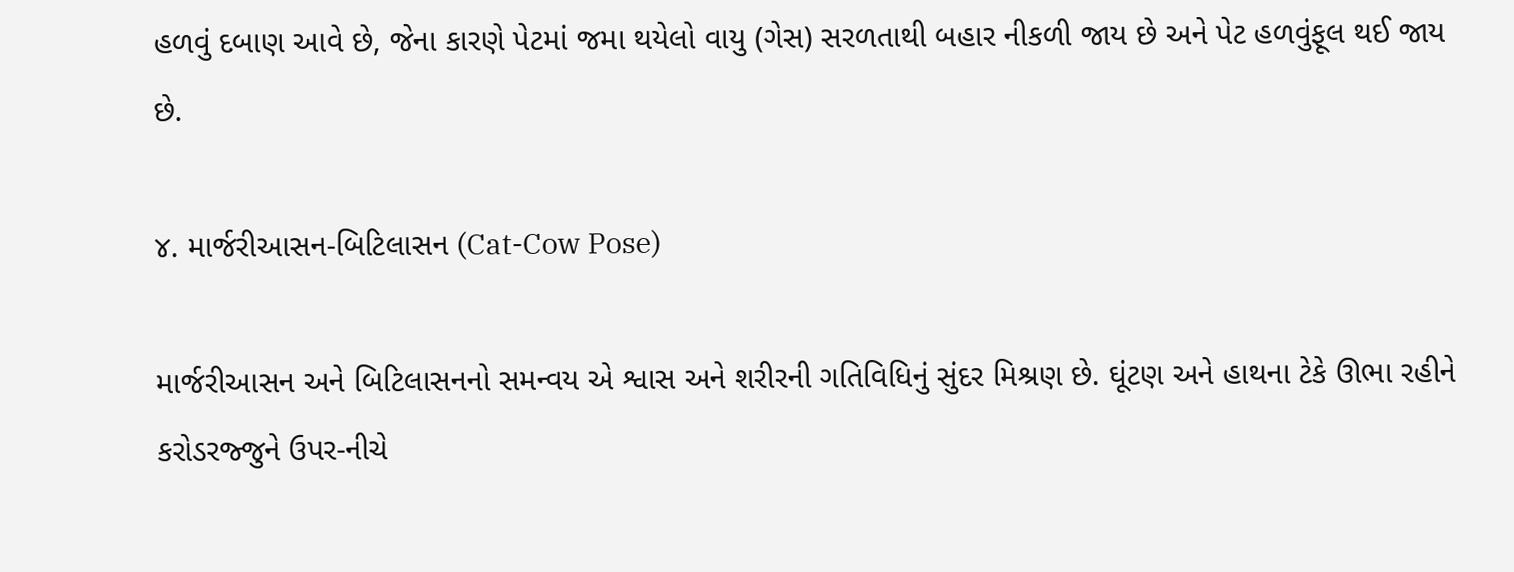હળવું દબાણ આવે છે, જેના કારણે પેટમાં જમા થયેલો વાયુ (ગેસ) સરળતાથી બહાર નીકળી જાય છે અને પેટ હળવુંફૂલ થઈ જાય છે.

૪. માર્જરીઆસન-બિટિલાસન (Cat-Cow Pose)

માર્જરીઆસન અને બિટિલાસનનો સમન્વય એ શ્વાસ અને શરીરની ગતિવિધિનું સુંદર મિશ્રણ છે. ઘૂંટણ અને હાથના ટેકે ઊભા રહીને કરોડરજ્જુને ઉપર-નીચે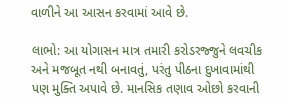વાળીને આ આસન કરવામાં આવે છે.

લાભો: આ યોગાસન માત્ર તમારી કરોડરજ્જુને લવચીક અને મજબૂત નથી બનાવતું, પરંતુ પીઠના દુખાવામાંથી પણ મુક્તિ અપાવે છે. માનસિક તણાવ ઓછો કરવાની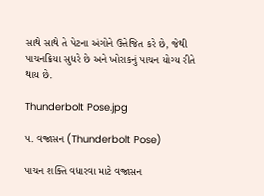સાથે સાથે તે પેટના અંગોને ઉત્તેજિત કરે છે, જેથી પાચનક્રિયા સુધરે છે અને ખોરાકનું પાચન યોગ્ય રીતે થાય છે.

Thunderbolt Pose.jpg

૫. વજ્રાસન (Thunderbolt Pose)

પાચન શક્તિ વધારવા માટે વજ્રાસન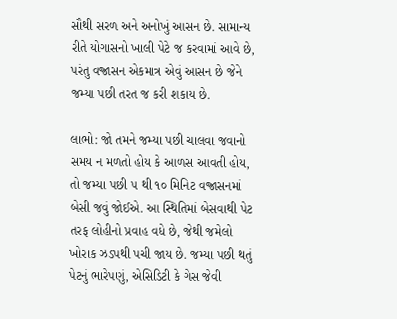સૌથી સરળ અને અનોખું આસન છે. સામાન્ય રીતે યોગાસનો ખાલી પેટે જ કરવામાં આવે છે, પરંતુ વજ્રાસન એકમાત્ર એવું આસન છે જેને જમ્યા પછી તરત જ કરી શકાય છે.

લાભો: જો તમને જમ્યા પછી ચાલવા જવાનો સમય ન મળતો હોય કે આળસ આવતી હોય, તો જમ્યા પછી ૫ થી ૧૦ મિનિટ વજ્રાસનમાં બેસી જવું જોઈએ. આ સ્થિતિમાં બેસવાથી પેટ તરફ લોહીનો પ્રવાહ વધે છે, જેથી જમેલો ખોરાક ઝડપથી પચી જાય છે. જમ્યા પછી થતું પેટનું ભારેપણું, એસિડિટી કે ગેસ જેવી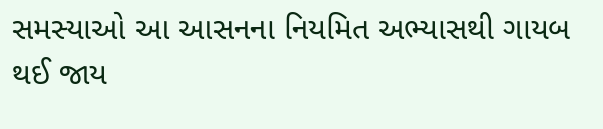સમસ્યાઓ આ આસનના નિયમિત અભ્યાસથી ગાયબ થઈ જાય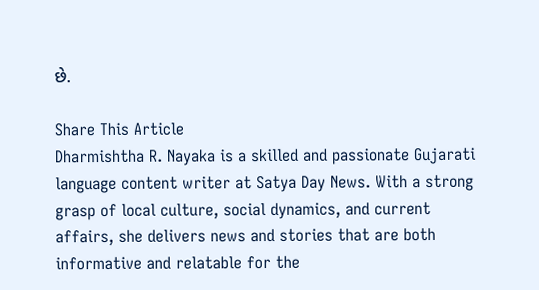છે.

Share This Article
Dharmishtha R. Nayaka is a skilled and passionate Gujarati language content writer at Satya Day News. With a strong grasp of local culture, social dynamics, and current affairs, she delivers news and stories that are both informative and relatable for the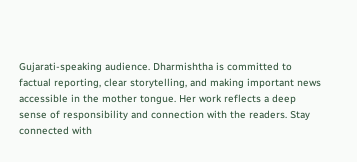Gujarati-speaking audience. Dharmishtha is committed to factual reporting, clear storytelling, and making important news accessible in the mother tongue. Her work reflects a deep sense of responsibility and connection with the readers. Stay connected with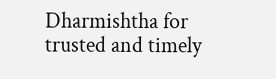Dharmishtha for trusted and timely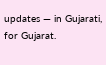updates — in Gujarati, for Gujarat.